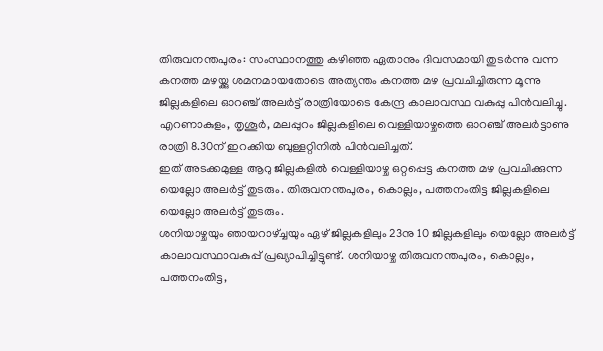തിരുവനന്തപുരം: സംസ്ഥാനത്തു കഴിഞ്ഞ ഏതാനും ദിവസമായി തുടർന്നു വന്ന കനത്ത മഴയ്ക്കു ശമനമായതോടെ അത്യന്തം കനത്ത മഴ പ്രവചിച്ചിരുന്ന മൂന്നു ജില്ലകളിലെ ഓറഞ്ച് അലർട്ട് രാത്രിയോടെ കേന്ദ്ര കാലാവസ്ഥ വകുപ്പു പിൻവലിച്ചു. എറണാകുളം, തൃശൂർ, മലപ്പുറം ജില്ലകളിലെ വെള്ളിയാഴ്ചത്തെ ഓറഞ്ച് അലർട്ടാണു രാത്രി 8.30ന് ഇറക്കിയ ബുള്ളറ്റിനിൽ പിൻവലിച്ചത്.
ഇത് അടക്കമുള്ള ആറു ജില്ലകളിൽ വെള്ളിയാഴ്ച ഒറ്റപ്പെട്ട കനത്ത മഴ പ്രവചിക്കുന്ന യെല്ലോ അലർട്ട് തുടരും. തിരുവനന്തപുരം, കൊല്ലം, പത്തനംതിട്ട ജില്ലകളിലെ യെല്ലോ അലർട്ട് തുടരും.
ശനിയാഴ്ചയും ഞായറാഴ്ച്ചയും ഏഴ് ജില്ലകളിലും 23നു 10 ജില്ലകളിലും യെല്ലോ അലർട്ട് കാലാവസ്ഥാവകുപ്പ് പ്രഖ്യാപിച്ചിട്ടുണ്ട്. ശനിയാഴ്ച തിരുവനന്തപുരം, കൊല്ലം, പത്തനംതിട്ട,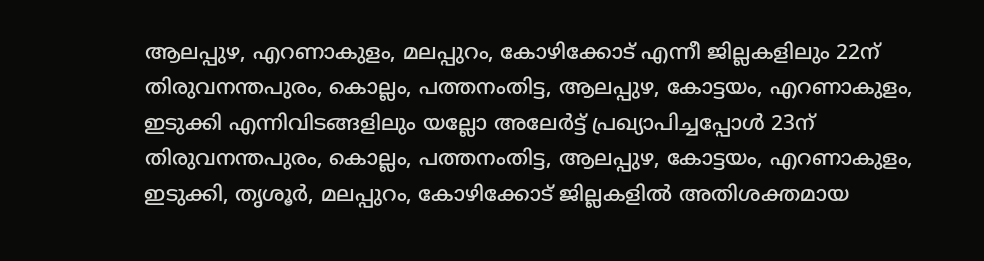ആലപ്പുഴ, എറണാകുളം, മലപ്പുറം, കോഴിക്കോട് എന്നീ ജില്ലകളിലും 22ന് തിരുവനന്തപുരം, കൊല്ലം, പത്തനംതിട്ട, ആലപ്പുഴ, കോട്ടയം, എറണാകുളം, ഇടുക്കി എന്നിവിടങ്ങളിലും യല്ലോ അലേർട്ട് പ്രഖ്യാപിച്ചപ്പോൾ 23ന് തിരുവനന്തപുരം, കൊല്ലം, പത്തനംതിട്ട, ആലപ്പുഴ, കോട്ടയം, എറണാകുളം, ഇടുക്കി, തൃശൂർ, മലപ്പുറം, കോഴിക്കോട് ജില്ലകളിൽ അതിശക്തമായ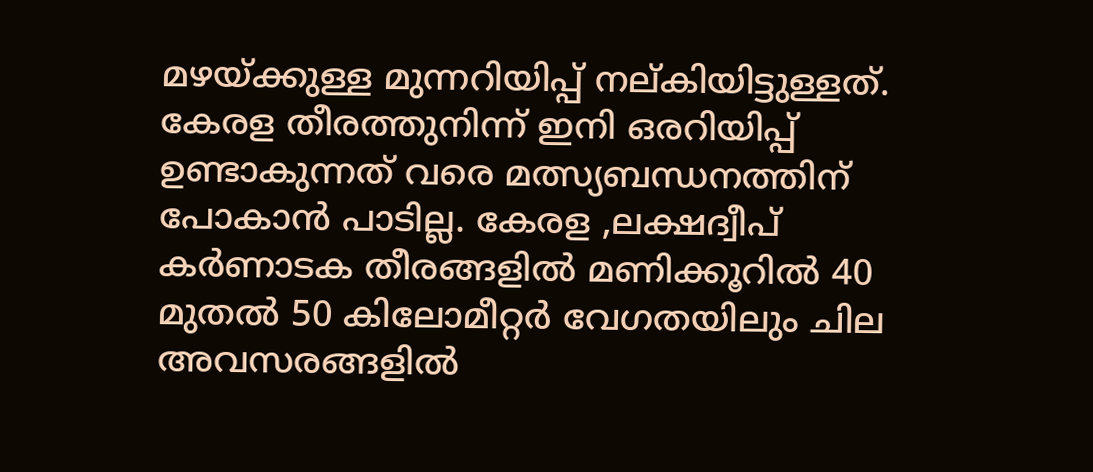മഴയ്ക്കുള്ള മുന്നറിയിപ്പ് നല്കിയിട്ടുള്ളത്.
കേരള തീരത്തുനിന്ന് ഇനി ഒരറിയിപ്പ് ഉണ്ടാകുന്നത് വരെ മത്സ്യബന്ധനത്തിന് പോകാൻ പാടില്ല. കേരള ,ലക്ഷദ്വീപ് കർണാടക തീരങ്ങളിൽ മണിക്കൂറിൽ 40 മുതൽ 50 കിലോമീറ്റർ വേഗതയിലും ചില അവസരങ്ങളിൽ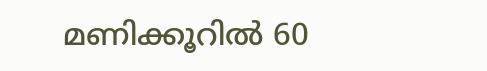മണിക്കൂറിൽ 60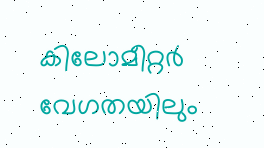കിലോമീറ്റർ വേഗതയിലും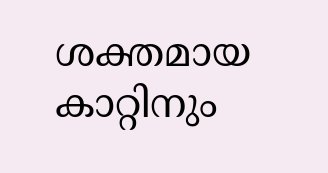ശക്തമായ കാറ്റിനും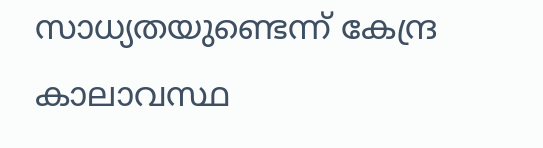സാധ്യതയുണ്ടെന്ന് കേന്ദ്ര കാലാവസ്ഥ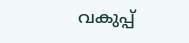വകുപ്പ്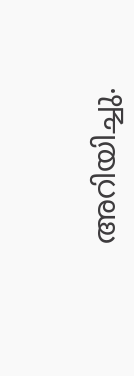അറിയിച്ചു.